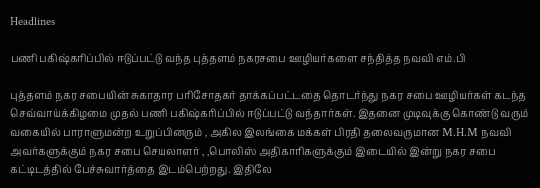Headlines

பணி பகிஷ்கரிப்பில் ஈடுப்பட்டு வந்த புத்தளம் நகரசபை ஊழியர்களை சந்தித்த நவவி எம்.பி

புத்தளம் நகர சபையின் சுகாதார பரிசோதகர் தாக்கப்பட்டதை தொடர்ந்து நகர சபை ஊழியர்கள் கடந்த செவ்வாய்க்கிழமை முதல் பணி பகிஷ்கரிப்பில் ஈடுப்பட்டு வந்தார்கள். இதனை முடிவுக்கு கொண்டு வரும் வகையில் பாராளுமன்ற உறுப்பினரும் , அகில இலங்கை மக்கள் பிரதி தலைவருமான M.H.M நவவி அவர்களுக்கும் நகர சபை செயலாளர் , ,பொலிஸ் அதிகாரிகளுக்கும் இடையில் இன்று நகர சபை கட்டிடத்தில் பேச்சுவார்த்தை இடம்பெற்றது. இதிலே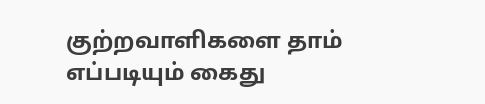குற்றவாளிகளை தாம் எப்படியும் கைது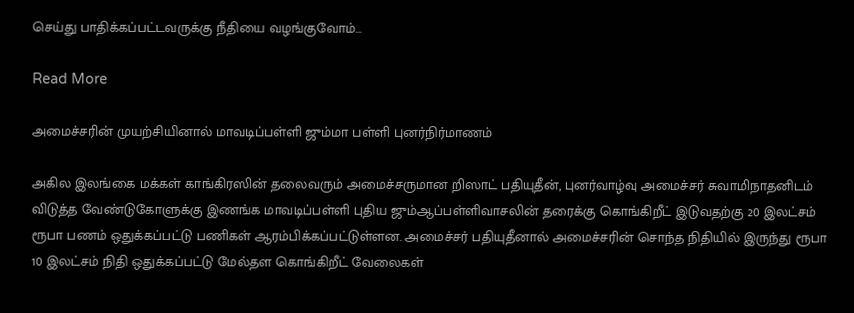செய்து பாதிக்கப்பட்டவருக்கு நீதியை வழங்குவோம்…

Read More

அமைச்சரின் முயற்சியினால் மாவடிப்பள்ளி ஜும்மா பள்ளி புனர்நிர்மாணம்

அகில இலங்கை மக்கள் காங்கிரஸின் தலைவரும் அமைச்சருமான றிஸாட் பதியுதீன், புனர்வாழ்வு அமைச்சர் சுவாமிநாதனிடம் விடுத்த வேண்டுகோளுக்கு இணங்க மாவடிப்பள்ளி புதிய ஜும்ஆப்பள்ளிவாசலின் தரைக்கு கொங்கிறீட் இடுவதற்கு 20 இலட்சம் ரூபா பணம் ஒதுக்கப்பட்டு பணிகள் ஆரம்பிக்கப்பட்டுள்ளன. அமைச்சர் பதியுதீனால் அமைச்சரின் சொந்த நிதியில் இருந்து ரூபா 10 இலட்சம் நிதி ஒதுக்கப்பட்டு மேல்தள கொங்கிறீட் வேலைகள்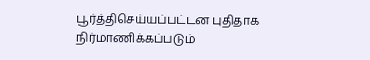பூர்த்திசெய்யப்பட்டன புதிதாக நிர்மாணிக்கப்படும்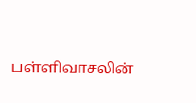பள்ளிவாசலின்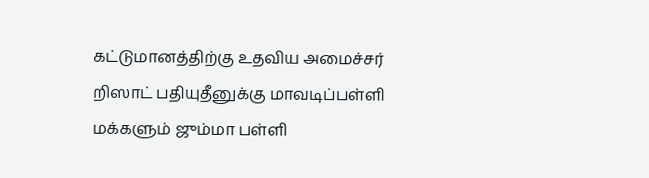கட்டுமானத்திற்கு உதவிய அமைச்சர் றிஸாட் பதியுதீனுக்கு மாவடிப்பள்ளி மக்களும் ஜும்மா பள்ளி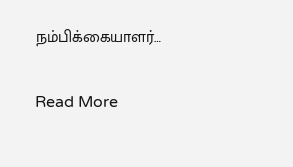நம்பிக்கையாளர்…

Read More